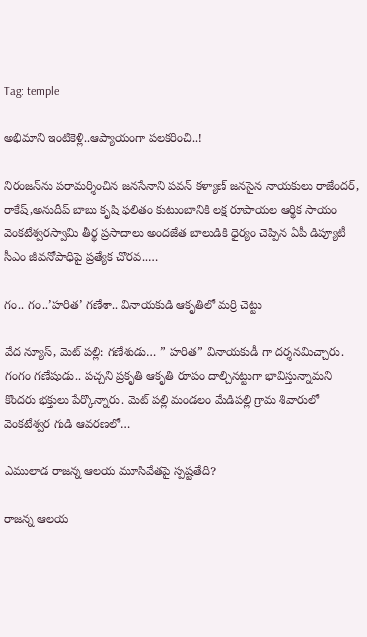Tag: temple

అభిమాని ఇంటికెళ్లి..ఆప్యాయంగా పలకరించి..!

నిరంజన్‌ను పరామర్శించిన జనసేనాని పవన్ కళ్యాణ్ జనసైన నాయకులు రాజేందర్, రాకేష్,అనుదీప్ బాబు కృషి ఫలితం కుటుంబానికి లక్ష రూపాయల ఆర్థిక సాయం వెంకటేశ్వరస్వామి తీర్థ ప్రసాదాలు అందజేత బాలుడికి ధైర్యం చెప్పిన ఏపీ డిప్యూటీ సీఎం జీవనోపాధిపై ప్రత్యేక చొరవ..…

గం.. గం..’హరిత’ గణేశా.. వినాయకుడి ఆకృతిలో మర్రి చెట్టు

వేద న్యూస్, మెట్ పల్లి: గణేశుడు… ” హరిత” వినాయకుడీ గా దర్శనమిచ్చారు. గంగం గణేషుడు.. పచ్చని ప్రకృతి ఆకృతి రూపం దాల్చినట్టుగా భావిస్తున్నామని కొందరు భక్తులు పేర్కొన్నారు. మెట్ పల్లి మండలం మేడిపల్లి గ్రామ శివారులో వెంకటేశ్వర గుడి ఆవరణలో…

ఎములాడ రాజన్న ఆలయ మూసివేతపై స్పష్టతేది?

రాజన్న ఆలయ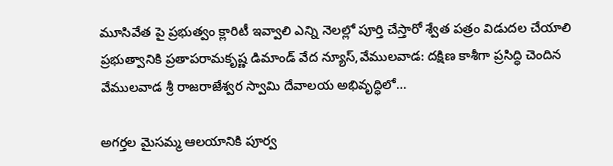మూసివేత పై ప్రభుత్వం క్లారిటీ ఇవ్వాలి ఎన్ని నెలల్లో పూర్తి చేస్తారో శ్వేత పత్రం విడుదల చేయాలి ప్రభుత్వానికి ప్రతాపరామకృష్ణ డిమాండ్ వేద న్యూస్,వేములవాడ: దక్షిణ కాశీగా ప్రసిద్ధి చెందిన వేములవాడ శ్రీ రాజరాజేశ్వర స్వామి దేవాలయ అభివృద్ధిలో…

అగర్తల మైసమ్మ ఆలయానికి పూర్వ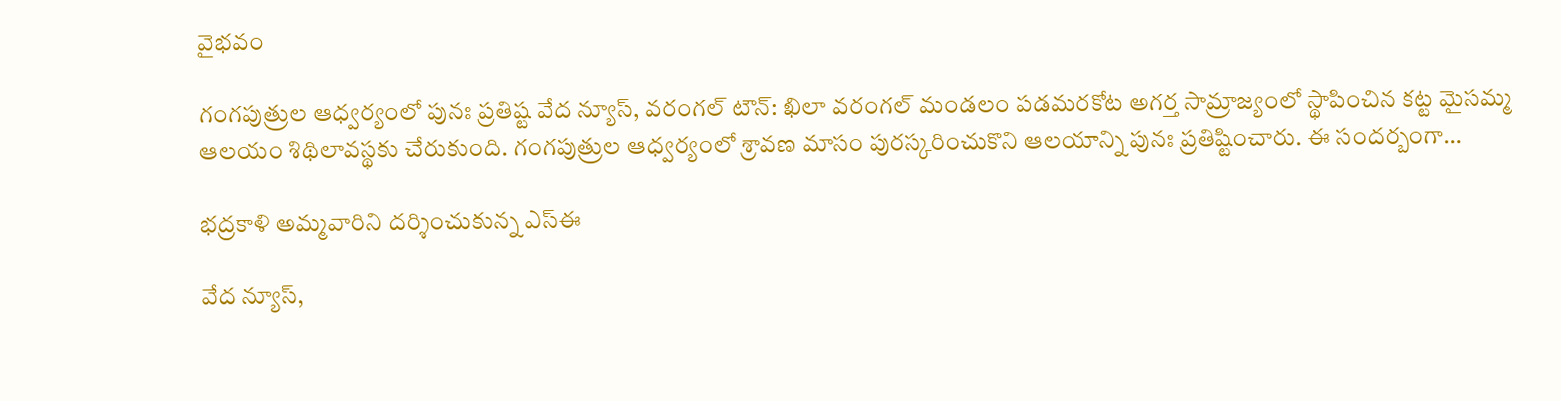వైభవం

గంగపుత్రుల ఆధ్వర్యంలో పునః ప్రతిష్ట వేద న్యూస్, వరంగల్ టౌన్: ఖిలా వరంగల్ మండలం పడమరకోట అగర్త సామ్రాజ్యంలో స్థాపించిన కట్ట మైసమ్మ ఆలయం శిథిలావస్థకు చేరుకుంది. గంగపుత్రుల ఆధ్వర్యంలో శ్రావణ మాసం పురస్కరించుకొని ఆలయాన్ని పునః ప్రతిష్టించారు. ఈ సందర్బంగా…

భద్రకాళి అమ్మవారిని దర్శించుకున్న ఎస్ఈ

వేద న్యూస్,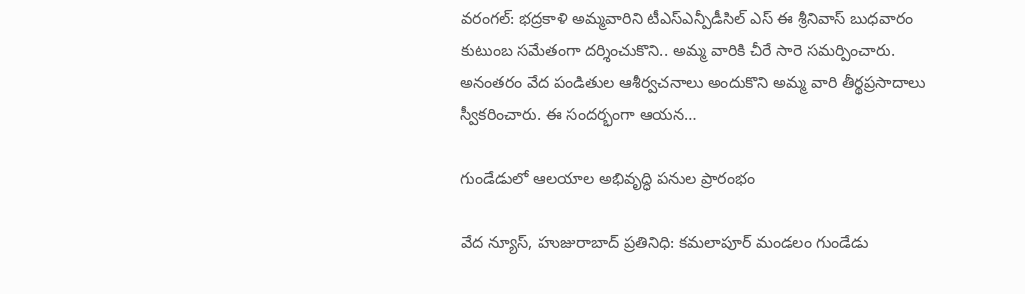వరంగల్: భద్రకాళి అమ్మవారిని టీఎస్ఎన్పీడీసిల్ ఎస్ ఈ శ్రీనివాస్ బుధవారం కుటుంబ సమేతంగా దర్శించుకొని.. అమ్మ వారికి చీరే సారె సమర్పించారు. అనంతరం వేద పండితుల ఆశీర్వచనాలు అందుకొని అమ్మ వారి తీర్థప్రసాదాలు స్వీకరించారు. ఈ సందర్భంగా ఆయన…

గుండేడులో ఆలయాల అభివృద్ధి పనుల ప్రారంభం

వేద న్యూస్, హుజురాబాద్ ప్రతినిధి: కమలాపూర్ మండలం గుండేడు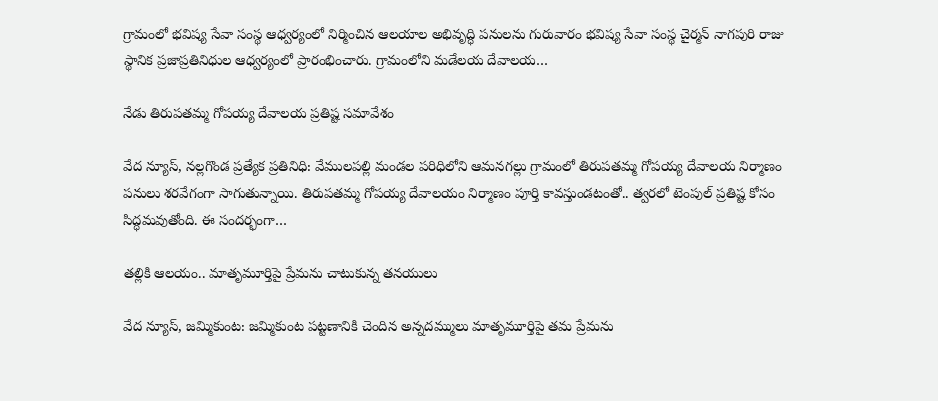గ్రామంలో భవిష్య సేవా సంస్థ ఆధ్వర్యంలో నిర్మించిన ఆలయాల అభివృద్ధి పనులను గురువారం భవిష్య సేవా సంస్థ చైర్మన్ నాగపురి రాజు స్థానిక ప్రజాప్రతినిధుల ఆధ్వర్యంలో ప్రారంభించారు. గ్రామంలోని మడేలయ దేవాలయ…

నేడు తిరుపతమ్మ గోపయ్య దేవాలయ ప్రతిష్ట సమావేశం

వేద న్యూస్, నల్లగొండ ప్రత్యేక ప్రతినిధి: వేములపల్లి మండల పరిధిలోని ఆమనగల్లు గ్రామంలో తిరుపతమ్మ గోపయ్య దేవాలయ నిర్మాణం పనులు శరవేగంగా సాగుతున్నాయి. తిరుపతమ్మ గోపయ్య దేవాలయం నిర్మాణం పూర్తి కావస్తుండటంతో.. త్వరలో టెంపుల్ ప్రతిష్ట కోసం సిద్ధమవుతోంది. ఈ సందర్భంగా…

తల్లికి ఆలయం.. మాతృమూర్తిపై ప్రేమను చాటుకున్న తనయులు

వేద న్యూస్, జమ్మికుంట: జమ్మికుంట పట్టణానికి చెందిన అన్నదమ్ములు మాతృమూర్తిపై తమ ప్రేమను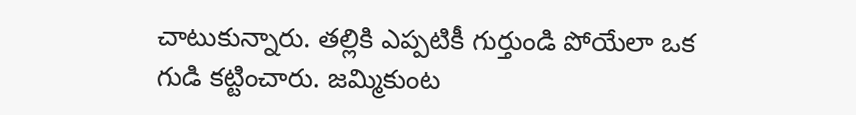చాటుకున్నారు. తల్లికి ఎప్పటికీ గుర్తుండి పోయేలా ఒక గుడి కట్టించారు. జమ్మికుంట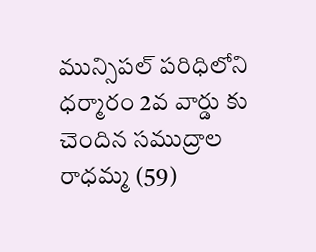మున్సిపల్ పరిధిలోని ధర్మారం 2వ వార్డు కు చెందిన సముద్రాల రాధమ్మ (59)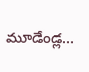మూడేండ్ల…